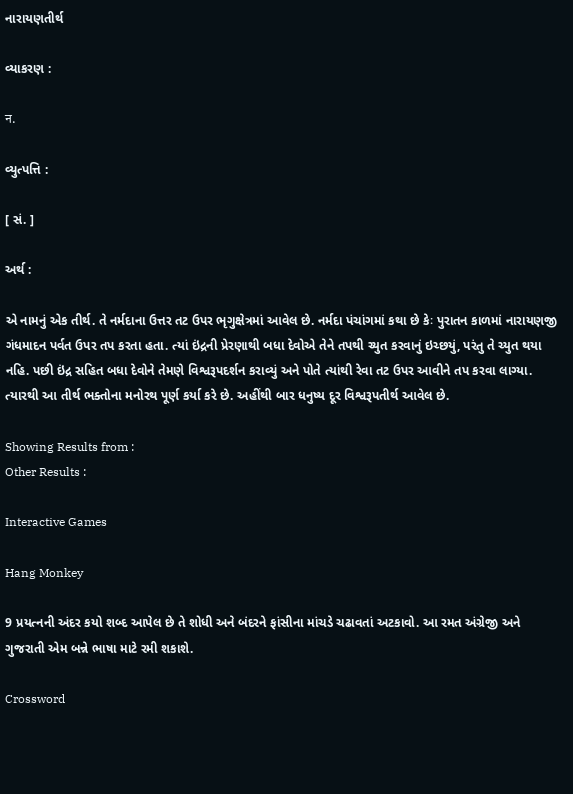નારાયણતીર્થ

વ્યાકરણ :

न.

વ્યુત્પત્તિ :

[ સં. ]

અર્થ :

એ નામનું એક તીર્થ. તે નર્મદાના ઉત્તર તટ ઉપર ભૃગુક્ષેત્રમાં આવેલ છે. નર્મદા પંચાંગમાં કથા છે કેઃ પુરાતન કાળમાં નારાયણજી ગંધમાદન પર્વત ઉપર તપ કરતા હતા. ત્યાં ઇંદ્રની પ્રેરણાથી બધા દેવોએ તેને તપથી ચ્યુત કરવાનું ઇચ્છયું, પરંતુ તે ચ્યુત થયા નહિ. પછી ઇંદ્ર સહિત બધા દેવોને તેમણે વિશ્વરૂપદર્શન કરાવ્યું અને પોતે ત્યાંથી રેવા તટ ઉપર આવીને તપ કરવા લાગ્યા. ત્યારથી આ તીર્થ ભક્તોના મનોરથ પૂર્ણ કર્યા કરે છે. અહીંથી બાર ધનુષ્ય દૂર વિશ્વરૂપતીર્થ આવેલ છે.

Showing Results from :
Other Results :

Interactive Games

Hang Monkey

9 પ્રયત્નની અંદર કયો શબ્દ આપેલ છે તે શોધી અને બંદરને ફાંસીના માંચડે ચઢાવતાં અટકાવો. આ રમત અંગ્રેજી અને ગુજરાતી એમ બન્ને ભાષા માટે રમી શકાશે.

Crossword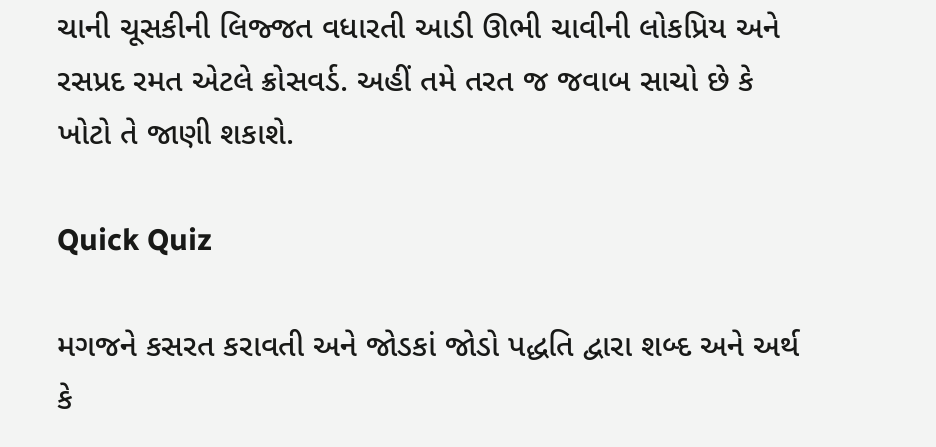ચાની ચૂસકીની લિજ્જત વધારતી આડી ઊભી ચાવીની લોકપ્રિય અને રસપ્રદ રમત એટલે ક્રોસવર્ડ. અહીં તમે તરત જ જવાબ સાચો છે કે ખોટો તે જાણી શકાશે.

Quick Quiz

મગજને કસરત કરાવતી અને જોડકાં જોડો પદ્ધતિ દ્વારા શબ્દ અને અર્થ કે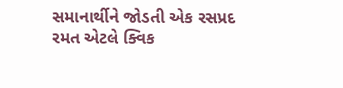સમાનાર્થીને જોડતી એક રસપ્રદ રમત એટલે ક્વિક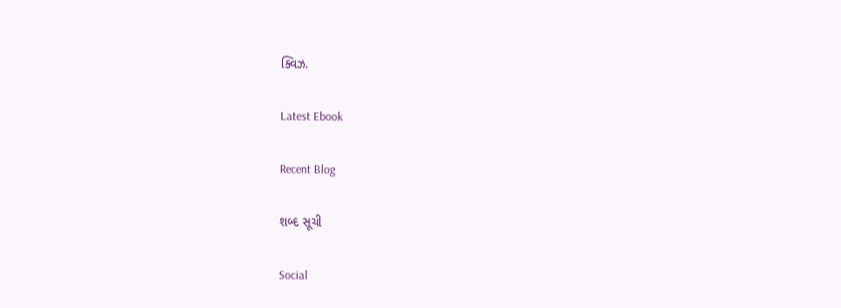ક્વિઝ.

Latest Ebook

Recent Blog

શબ્દ સૂચી

Social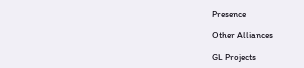Presence

Other Alliances

GL Projects